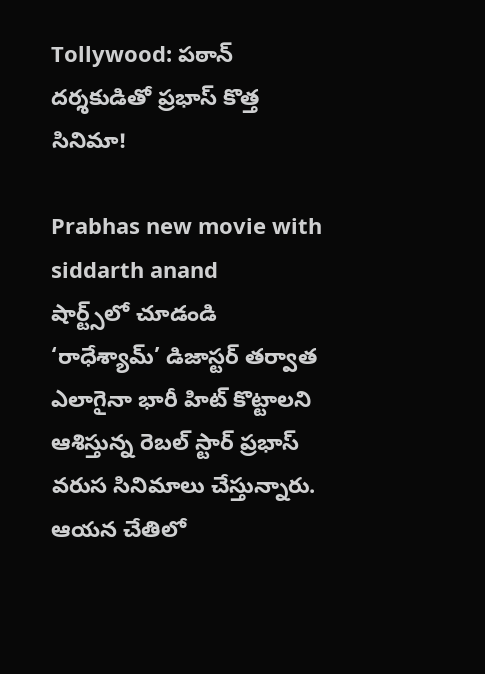Tollywood: పఠాన్ దర్శకుడితో ప్రభాస్ కొత్త సినిమా!

Prabhas new movie with siddarth anand
షార్ట్స్‌లో చూడండి
‘రాధేశ్యామ్’ డిజాస్టర్ తర్వాత ఎలాగైనా భారీ హిట్ కొట్టాలని ఆశిస్తున్న రెబల్ స్టార్ ప్రభాస్ వరుస సినిమాలు చేస్తున్నారు. ఆయన చేతిలో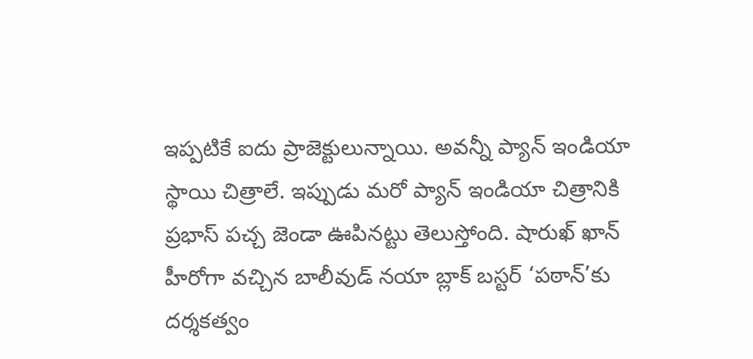ఇప్పటికే ఐదు ప్రాజెక్టులున్నాయి. అవన్నీ ప్యాన్ ఇండియా స్థాయి చిత్రాలే. ఇప్పుడు మరో ప్యాన్ ఇండియా చిత్రానికి ప్రభాస్ పచ్చ జెండా ఊపినట్టు తెలుస్తోంది. షారుఖ్ ఖాన్ హీరోగా వచ్చిన బాలీవుడ్ నయా బ్లాక్ బస్టర్ ‘పఠాన్‌’కు దర్శకత్వం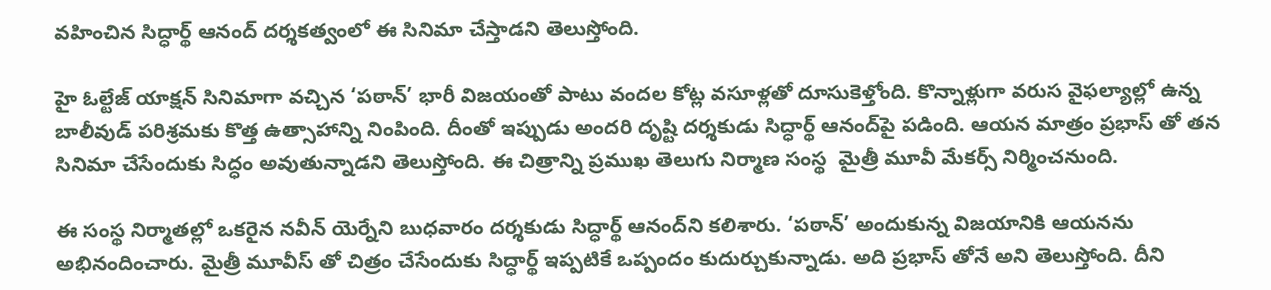వహించిన సిద్ధార్థ్‌ ఆనంద్‌ దర్శకత్వంలో ఈ సినిమా చేస్తాడని తెలుస్తోంది.

హై ఓల్టేజ్ యాక్షన్ సినిమాగా వచ్చిన ‘పఠాన్’ భారీ విజయంతో పాటు వందల కోట్ల వసూళ్లతో దూసుకెళ్తోంది. కొన్నాళ్లుగా వరుస వైఫల్యాల్లో ఉన్న బాలీవుడ్ పరిశ్రమకు కొత్త ఉత్సాహాన్ని నింపింది. దీంతో ఇప్పుడు అందరి దృష్టి దర్శకుడు సిద్ధార్థ్‌ ఆనంద్‌పై పడింది. ఆయన మాత్రం ప్రభాస్ తో తన సినిమా చేసేందుకు సిద్ధం అవుతున్నాడని తెలుస్తోంది. ఈ చిత్రాన్ని ప్రముఖ తెలుగు నిర్మాణ సంస్థ  మైత్రీ మూవీ మేకర్స్‌ నిర్మించనుంది.

ఈ సంస్థ నిర్మాతల్లో ఒకరైన నవీన్‌ యెర్నేని బుధవారం దర్శకుడు సిద్ధార్థ్‌ ఆనంద్‌ని కలిశారు. ‘పఠాన్‌’ అందుకున్న విజయానికి ఆయనను అభినందించారు. మైత్రీ మూవీస్ తో చిత్రం చేసేందుకు సిద్ధార్థ్ ఇప్పటికే ఒప్పందం కుదుర్చుకున్నాడు. అది ప్రభాస్ తోనే అని తెలుస్తోంది. దీని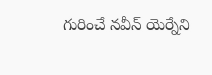గురించే నవీన్ యెర్నేని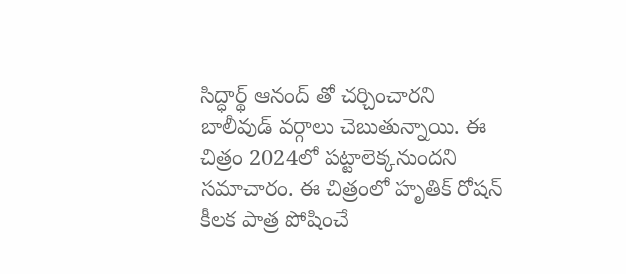సిద్ధార్థ్ ఆనంద్ తో చర్చించారని బాలీవుడ్ వర్గాలు చెబుతున్నాయి. ఈ చిత్రం 2024లో పట్టాలెక్కనుందని సమాచారం. ఈ చిత్రంలో హృతిక్ రోషన్ కీలక పాత్ర పోషించే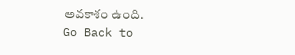అవకాశం ఉంది.
Go Back to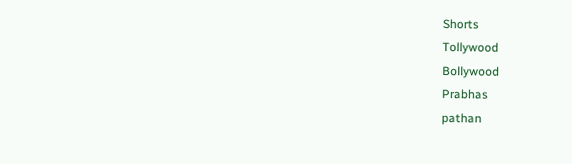Shorts
Tollywood
Bollywood
Prabhas
pathan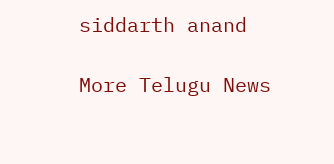siddarth anand

More Telugu News